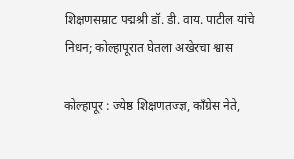शिक्षणसम्राट पद्मश्री डॉ. डी. वाय. पाटील यांचे निधन; कोल्हापूरात घेतला अखेरचा श्वास

कोल्हापूर : ज्येष्ठ शिक्षणतज्ज्ञ, काँग्रेस नेते,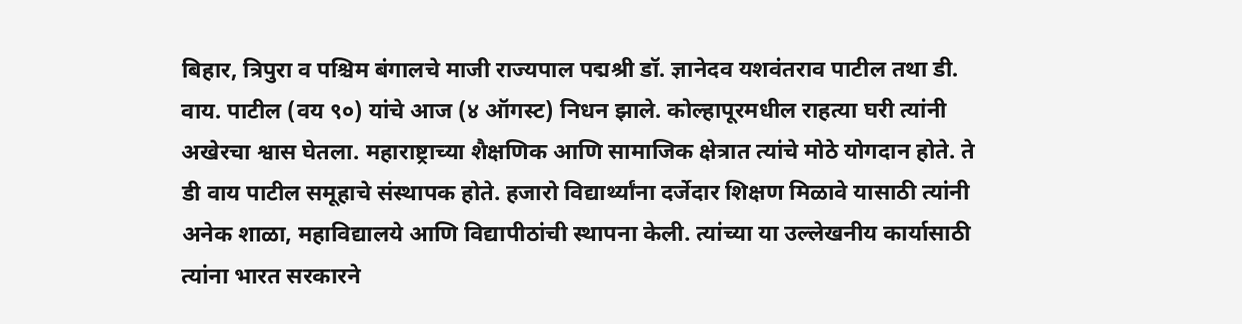बिहार, त्रिपुरा व पश्चिम बंगालचे माजी राज्यपाल पद्मश्री डॉ. ज्ञानेदव यशवंतराव पाटील तथा डी. वाय. पाटील (वय ९०) यांचे आज (४ ऑगस्ट) निधन झाले. कोल्हापूरमधील राहत्या घरी त्यांनी अखेरचा श्वास घेतला. महाराष्ट्राच्या शैक्षणिक आणि सामाजिक क्षेत्रात त्यांचे मोठे योगदान होते. ते डी वाय पाटील समूहाचे संस्थापक होते. हजारो विद्यार्थ्यांना दर्जेदार शिक्षण मिळावे यासाठी त्यांनी अनेक शाळा, महाविद्यालये आणि विद्यापीठांची स्थापना केली. त्यांच्या या उल्लेखनीय कार्यासाठी त्यांना भारत सरकारने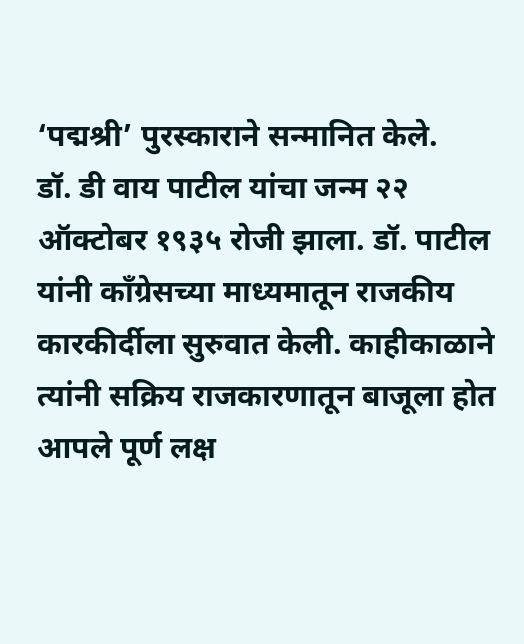‘पद्मश्री’ पुरस्काराने सन्मानित केले.
डॉ. डी वाय पाटील यांचा जन्म २२ ऑक्टोबर १९३५ रोजी झाला. डॉ. पाटील यांनी काँग्रेसच्या माध्यमातून राजकीय कारकीर्दीला सुरुवात केली. काहीकाळाने त्यांनी सक्रिय राजकारणातून बाजूला होत आपले पूर्ण लक्ष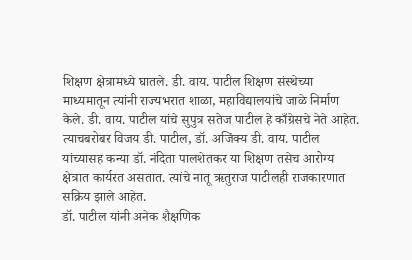शिक्षण क्षेत्रामध्ये घातले. डी. वाय. पाटील शिक्षण संस्थेच्या माध्यमातून त्यांनी राज्यभरात शाळा, महाविद्यालयांचे जाळे निर्माण केले. डी. वाय. पाटील यांचे सुपुत्र सतेज पाटील हे काँग्रेसचे नेते आहेत. त्याचबरोबर विजय डी. पाटील, डॉ. अजिंक्य डी. वाय. पाटील यांच्यासह कन्या डॉ. नंदिता पालशेतकर या शिक्षण तसेच आरोग्य क्षेत्रात कार्यरत असतात. त्यांचे नातू ऋतुराज पाटीलही राजकारणात सक्रिय झाले आहेत.
डॉ. पाटील यांनी अनेक शैक्षणिक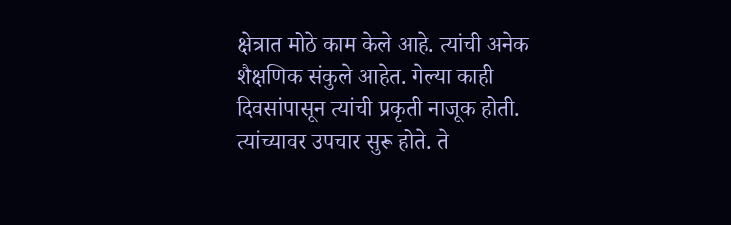क्षेत्रात मोठे काम केले आहे. त्यांची अनेक शैक्षणिक संकुले आहेत. गेल्या काही दिवसांपासून त्यांची प्रकृती नाजूक होती. त्यांच्यावर उपचार सुरू होते. ते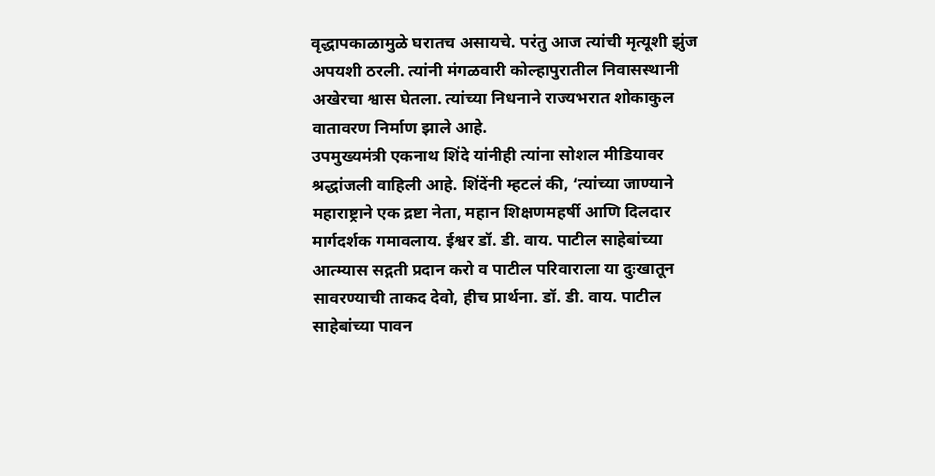वृद्धापकाळामुळे घरातच असायचे. परंतु आज त्यांची मृत्यूशी झुंज अपयशी ठरली. त्यांनी मंगळवारी कोल्हापुरातील निवासस्थानी अखेरचा श्वास घेतला. त्यांच्या निधनाने राज्यभरात शोकाकुल वातावरण निर्माण झाले आहे.
उपमुख्यमंत्री एकनाथ शिंदे यांनीही त्यांना सोशल मीडियावर श्रद्धांजली वाहिली आहे. शिंदेंनी म्हटलं की, ‘त्यांच्या जाण्याने महाराष्ट्राने एक द्रष्टा नेता, महान शिक्षणमहर्षी आणि दिलदार मार्गदर्शक गमावलाय. ईश्वर डॉ. डी. वाय. पाटील साहेबांच्या आत्म्यास सद्गती प्रदान करो व पाटील परिवाराला या दुःखातून सावरण्याची ताकद देवो, हीच प्रार्थना. डॉ. डी. वाय. पाटील साहेबांच्या पावन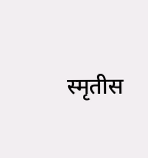स्मृतीस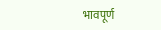भावपूर्ण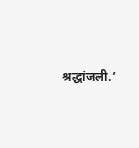श्रद्धांजली.’